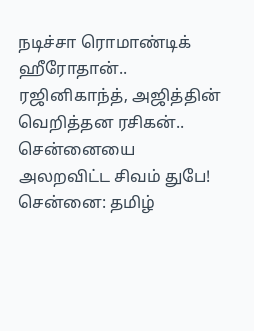நடிச்சா ரொமாண்டிக் ஹீரோதான்.. ரஜினிகாந்த், அஜித்தின் வெறித்தன ரசிகன்.. சென்னையை அலறவிட்ட சிவம் துபே!
சென்னை: தமிழ்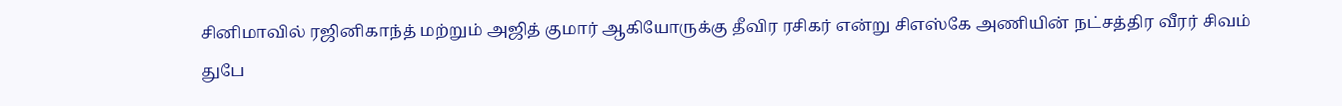சினிமாவில் ரஜினிகாந்த் மற்றும் அஜித் குமார் ஆகியோருக்கு தீவிர ரசிகர் என்று சிஎஸ்கே அணியின் நட்சத்திர வீரர் சிவம் துபே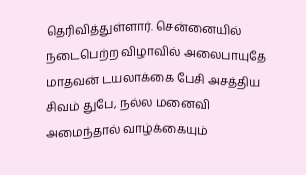தெரிவித்துள்ளார். சென்னையில் நடைபெற்ற விழாவில் அலைபாயுதே மாதவன் டயலாக்கை பேசி அசத்திய சிவம் துபே, நல்ல மனைவி அமைந்தால் வாழ்க்கையும்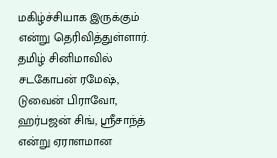மகிழ்ச்சியாக இருக்கும் என்று தெரிவித்துள்ளார்.
தமிழ் சினிமாவில் சடகோபன் ரமேஷ், டுவைன் பிராவோ, ஹர்பஜன் சிங், ஸ்ரீசாந்த் என்று ஏராளமான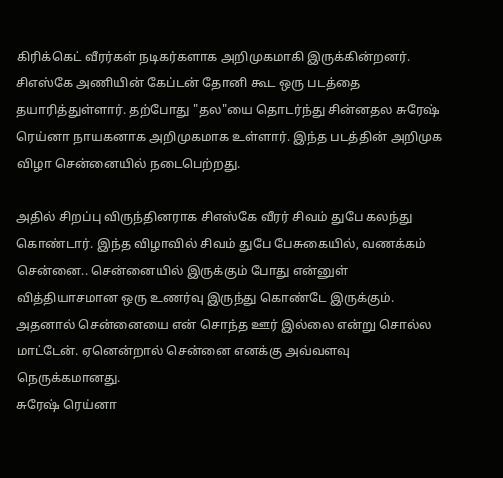கிரிக்கெட் வீரர்கள் நடிகர்களாக அறிமுகமாகி இருக்கின்றனர். சிஎஸ்கே அணியின் கேப்டன் தோனி கூட ஒரு படத்தை தயாரித்துள்ளார். தற்போது "தல"யை தொடர்ந்து சின்னதல சுரேஷ் ரெய்னா நாயகனாக அறிமுகமாக உள்ளார். இந்த படத்தின் அறிமுக விழா சென்னையில் நடைபெற்றது.

அதில் சிறப்பு விருந்தினராக சிஎஸ்கே வீரர் சிவம் துபே கலந்து கொண்டார். இந்த விழாவில் சிவம் துபே பேசுகையில், வணக்கம் சென்னை.. சென்னையில் இருக்கும் போது என்னுள் வித்தியாசமான ஒரு உணர்வு இருந்து கொண்டே இருக்கும். அதனால் சென்னையை என் சொந்த ஊர் இல்லை என்று சொல்ல மாட்டேன். ஏனென்றால் சென்னை எனக்கு அவ்வளவு நெருக்கமானது.
சுரேஷ் ரெய்னா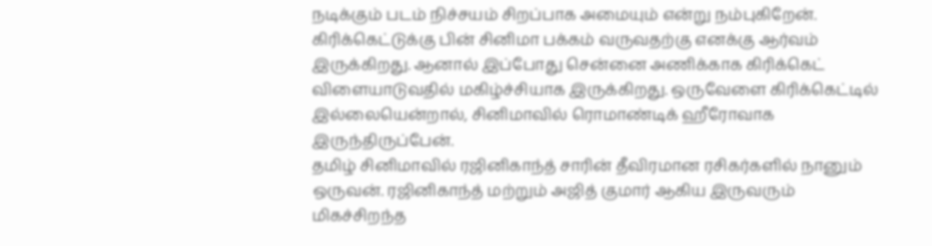நடிக்கும் படம் நிச்சயம் சிறப்பாக அமையும் என்று நம்புகிறேன். கிரிக்கெட்டுக்கு பின் சினிமா பக்கம் வருவதற்கு எனக்கு ஆர்வம் இருக்கிறது. ஆனால் இப்போது சென்னை அணிக்காக கிரிக்கெட் விளையாடுவதில் மகிழ்ச்சியாக இருக்கிறது. ஒருவேளை கிரிக்கெட்டில் இல்லையென்றால், சினிமாவில் ரொமாண்டிக் ஹீரோவாக இருந்திருப்பேன்.
தமிழ் சினிமாவில் ரஜினிகாந்த் சாரின் தீவிரமான ரசிகர்களில் நானும் ஒருவன். ரஜினிகாந்த் மற்றும் அஜித் குமார் ஆகிய இருவரும் மிகச்சிறந்த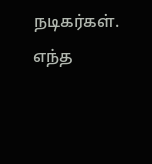நடிகர்கள். எந்த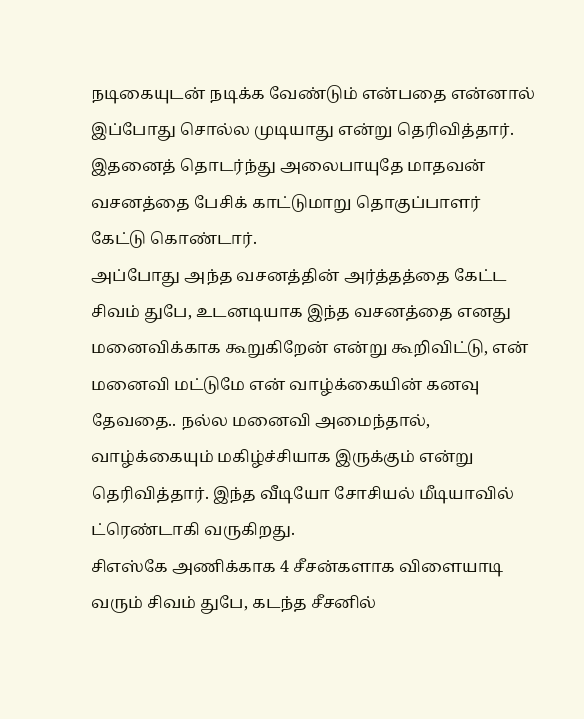நடிகையுடன் நடிக்க வேண்டும் என்பதை என்னால் இப்போது சொல்ல முடியாது என்று தெரிவித்தார். இதனைத் தொடர்ந்து அலைபாயுதே மாதவன் வசனத்தை பேசிக் காட்டுமாறு தொகுப்பாளர் கேட்டு கொண்டார்.
அப்போது அந்த வசனத்தின் அர்த்தத்தை கேட்ட சிவம் துபே, உடனடியாக இந்த வசனத்தை எனது மனைவிக்காக கூறுகிறேன் என்று கூறிவிட்டு, என் மனைவி மட்டுமே என் வாழ்க்கையின் கனவு தேவதை.. நல்ல மனைவி அமைந்தால், வாழ்க்கையும் மகிழ்ச்சியாக இருக்கும் என்று தெரிவித்தார். இந்த வீடியோ சோசியல் மீடியாவில் ட்ரெண்டாகி வருகிறது.
சிஎஸ்கே அணிக்காக 4 சீசன்களாக விளையாடி வரும் சிவம் துபே, கடந்த சீசனில்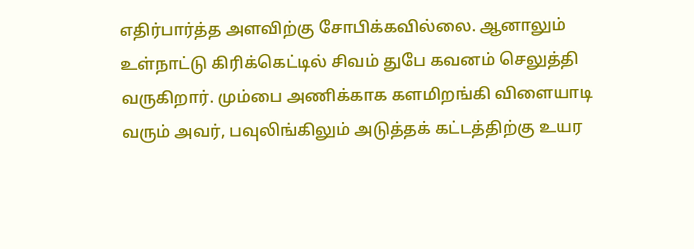எதிர்பார்த்த அளவிற்கு சோபிக்கவில்லை. ஆனாலும் உள்நாட்டு கிரிக்கெட்டில் சிவம் துபே கவனம் செலுத்தி வருகிறார். மும்பை அணிக்காக களமிறங்கி விளையாடி வரும் அவர், பவுலிங்கிலும் அடுத்தக் கட்டத்திற்கு உயர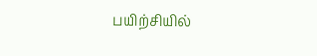பயிற்சியில்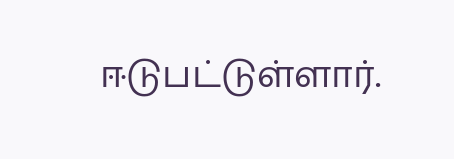ஈடுபட்டுள்ளார்.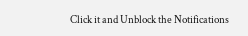Click it and Unblock the Notifications